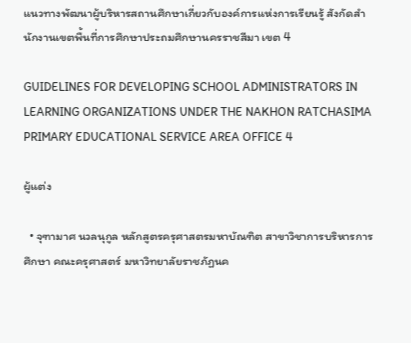แนวทางพัฒนาผู้บริหารสถานศึกษาเกี่ยวกับองค์การแห่งการเรียนรู้ สังกัดสำนักงานเขตพื้นที่การศึกษาประถมศึกษานครราชสีมา เขต 4

GUIDELINES FOR DEVELOPING SCHOOL ADMINISTRATORS IN LEARNING ORGANIZATIONS UNDER THE NAKHON RATCHASIMA PRIMARY EDUCATIONAL SERVICE AREA OFFICE 4

ผู้แต่ง

  • จุฑามาศ นวลนุกูล หลักสูตรครุศาสตรมหาบัณฑิต สาขาวิชาการบริหารการศึกษา คณะครุศาสตร์ มหาวิทยาลัยราชภัฏนค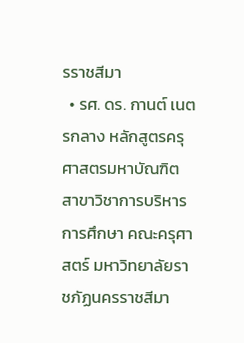รราชสีมา
  • รศ. ดร. กานต์ เนตรกลาง หลักสูตรครุศาสตรมหาบัณฑิต สาขาวิชาการบริหารการศึกษา คณะครุศาสตร์ มหาวิทยาลัยราชภัฏนครราชสีมา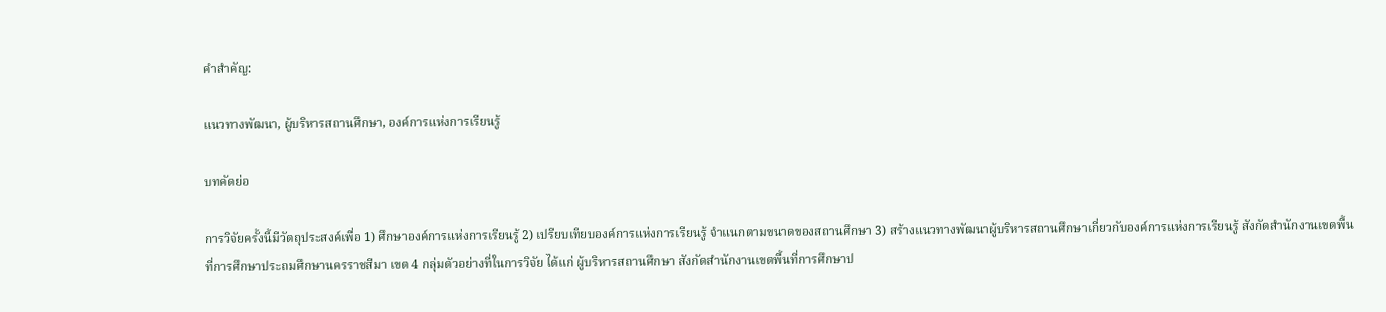คำสำคัญ:

แนวทางพัฒนา, ผู้บริหารสถานศึกษา, องค์การแห่งการเรียนรู้

บทคัดย่อ

การวิจัยครั้งนี้มีวัตถุประสงค์เพื่อ 1) ศึกษาองค์การแห่งการเรียนรู้ 2) เปรียบเทียบองค์การแห่งการเรียนรู้ จำแนกตามขนาดของสถานศึกษา 3) สร้างแนวทางพัฒนาผู้บริหารสถานศึกษาเกี่ยวกับองค์การแห่งการเรียนรู้ สังกัดสำนักงานเขตพื้นที่การศึกษาประถมศึกษานครราชสีมา เขต 4 กลุ่มตัวอย่างที่ในการวิจัย ได้แก่ ผู้บริหารสถานศึกษา สังกัดสำนักงานเขตพื้นที่การศึกษาป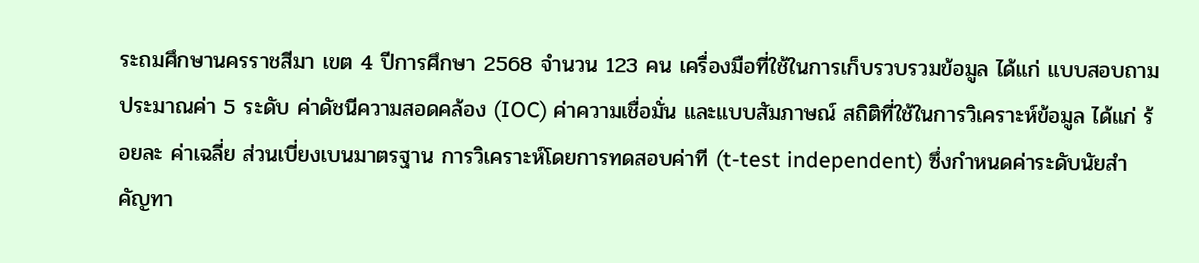ระถมศึกษานครราชสีมา เขต 4 ปีการศึกษา 2568 จำนวน 123 คน เครื่องมือที่ใช้ในการเก็บรวบรวมข้อมูล ได้แก่ แบบสอบถามประมาณค่า 5 ระดับ ค่าดัชนีความสอดคล้อง (IOC) ค่าความเชื่อมั่น และแบบสัมภาษณ์ สถิติที่ใช้ในการวิเคราะห์ข้อมูล ได้แก่ ร้อยละ ค่าเฉลี่ย ส่วนเบี่ยงเบนมาตรฐาน การวิเคราะห์โดยการทดสอบค่าที (t-test independent) ซึ่งกำหนดค่าระดับนัยสำคัญทา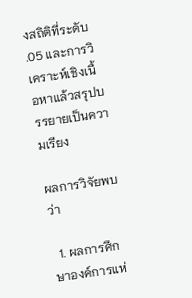งสถิติที่ระดับ .05 และการวิเคราะห์เชิงเนื้อหาแล้วสรุปบรรยายเป็นความเรียง

ผลการวิจัยพบว่า

  1. ผลการศึกษาองค์การแห่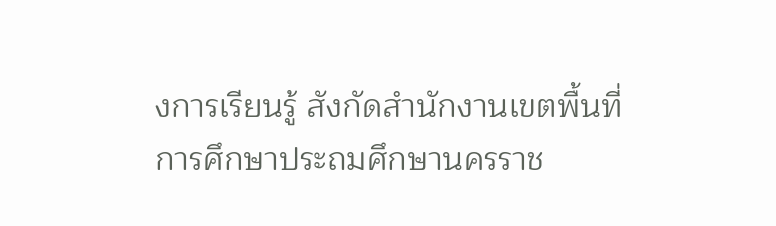งการเรียนรู้ สังกัดสำนักงานเขตพื้นที่การศึกษาประถมศึกษานครราช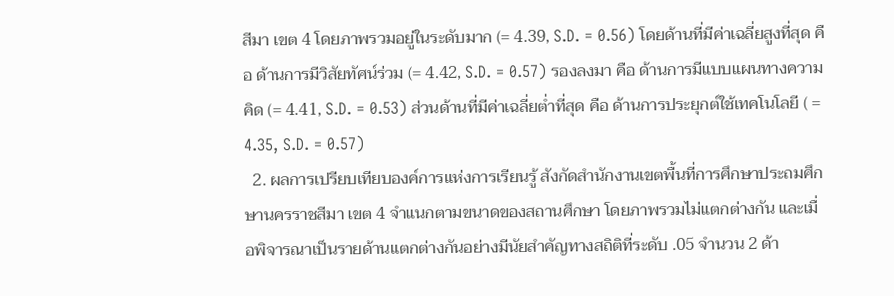สีมา เขต 4 โดยภาพรวมอยู่ในระดับมาก (= 4.39, S.D. = 0.56) โดยด้านที่มีค่าเฉลี่ยสูงที่สุด คือ ด้านการมีวิสัยทัศน์ร่วม (= 4.42, S.D. = 0.57) รองลงมา คือ ด้านการมีแบบแผนทางความคิด (= 4.41, S.D. = 0.53) ส่วนด้านที่มีค่าเฉลี่ยต่ำที่สุด คือ ด้านการประยุกต์ใช้เทคโนโลยี ( = 4.35, S.D. = 0.57)
  2. ผลการเปรียบเทียบองค์การแห่งการเรียนรู้ สังกัดสำนักงานเขตพื้นที่การศึกษาประถมศึกษานครราชสีมา เขต 4 จำแนกตามขนาดของสถานศึกษา โดยภาพรวมไม่แตกต่างกัน และเมื่อพิจารณาเป็นรายด้านแตกต่างกันอย่างมีนัยสำคัญทางสถิติที่ระดับ .05 จำนวน 2 ด้า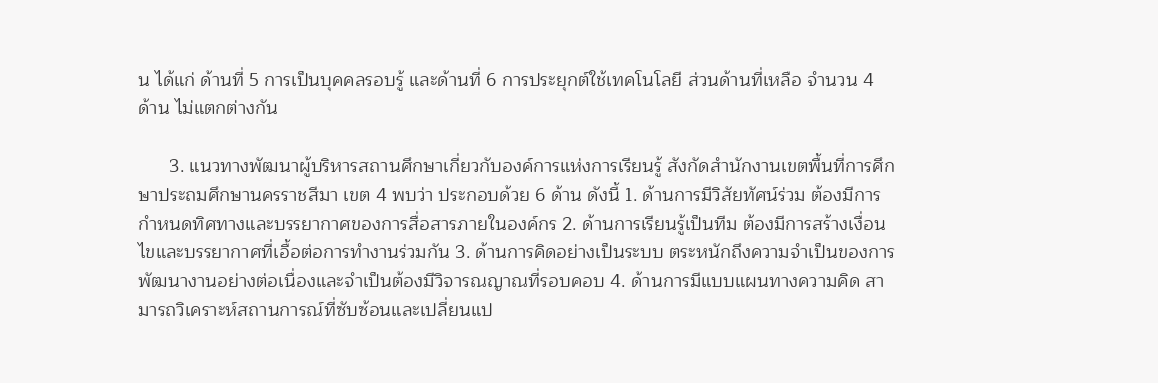น ได้แก่ ด้านที่ 5 การเป็นบุคคลรอบรู้ และด้านที่ 6 การประยุกต์ใช้เทคโนโลยี ส่วนด้านที่เหลือ จำนวน 4 ด้าน ไม่แตกต่างกัน

      3. แนวทางพัฒนาผู้บริหารสถานศึกษาเกี่ยวกับองค์การแห่งการเรียนรู้ สังกัดสำนักงานเขตพื้นที่การศึกษาประถมศึกษานครราชสีมา เขต 4 พบว่า ประกอบด้วย 6 ด้าน ดังนี้ 1. ด้านการมีวิสัยทัศน์ร่วม ต้องมีการกำหนดทิศทางและบรรยากาศของการสื่อสารภายในองค์กร 2. ด้านการเรียนรู้เป็นทีม ต้องมีการสร้างเงื่อนไขและบรรยากาศที่เอื้อต่อการทำงานร่วมกัน 3. ด้านการคิดอย่างเป็นระบบ ตระหนักถึงความจำเป็นของการพัฒนางานอย่างต่อเนื่องและจำเป็นต้องมีวิจารณญาณที่รอบคอบ 4. ด้านการมีแบบแผนทางความคิด สามารถวิเคราะห์สถานการณ์ที่ซับซ้อนและเปลี่ยนแป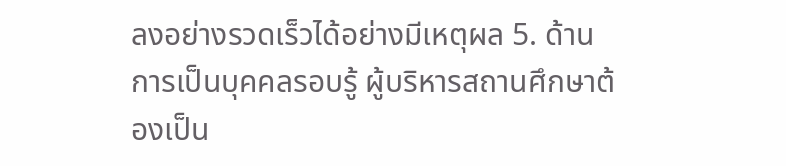ลงอย่างรวดเร็วได้อย่างมีเหตุผล 5. ด้านการเป็นบุคคลรอบรู้ ผู้บริหารสถานศึกษาต้องเป็น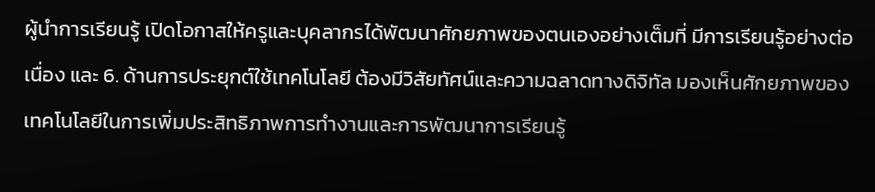ผู้นำการเรียนรู้ เปิดโอกาสให้ครูและบุคลากรได้พัฒนาศักยภาพของตนเองอย่างเต็มที่ มีการเรียนรู้อย่างต่อเนื่อง และ 6. ด้านการประยุกต์ใช้เทคโนโลยี ต้องมีวิสัยทัศน์และความฉลาดทางดิจิทัล มองเห็นศักยภาพของเทคโนโลยีในการเพิ่มประสิทธิภาพการทำงานและการพัฒนาการเรียนรู้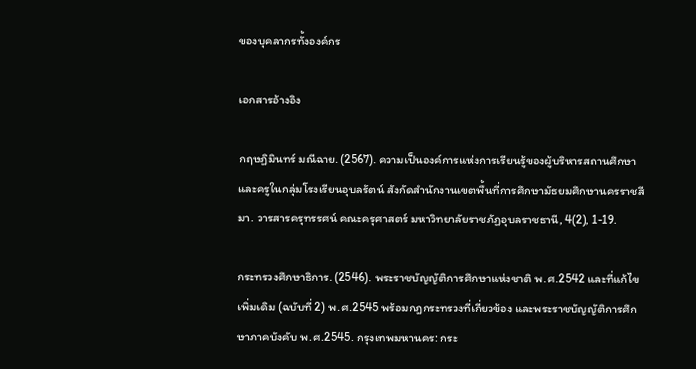ของบุคลากรทั้งองค์กร

เอกสารอ้างอิง

กฤษฏิมินทร์ มณีฉาย. (2567). ความเป็นองค์การแห่งการเรียนรู้ของผู้บริหารสถานศึกษาและครูในกลุ่มโรงเรียนอุบลรัตน์ สังกัดสํานักงานเขตพื้นที่การศึกษามัธยมศึกษานครราชสีมา. วารสารครุทรรศน์ คณะครุศาสตร์ มหาวิทยาลัยราชภัฏอุบลราชธานี, 4(2), 1-19.

กระทรวงศึกษาธิการ. (2546). พระราชบัญญัติการศึกษาแห่งชาติ พ.ศ.2542 และที่แก้ไขเพิ่มเดิม (ฉบับที่ 2) พ.ศ.2545 พร้อมกฎกระทรวงที่เกี่ยวข้อง และพระราชบัญญัติการศึกษาภาคบังคับ พ.ศ.2545. กรุงเทพมหานคร: กระ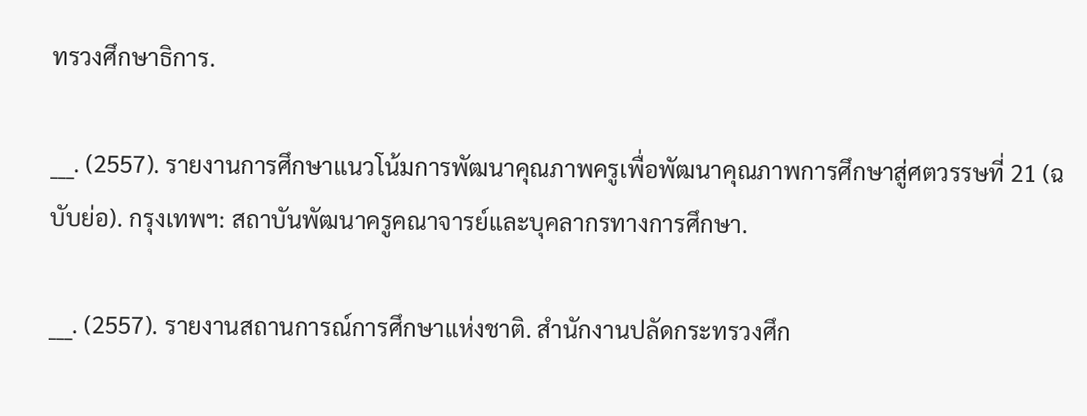ทรวงศึกษาธิการ.

___. (2557). รายงานการศึกษาแนวโน้มการพัฒนาคุณภาพครูเพื่อพัฒนาคุณภาพการศึกษาสู่ศตวรรษที่ 21 (ฉบับย่อ). กรุงเทพฯ: สถาบันพัฒนาครูคณาจารย์และบุคลากรทางการศึกษา.

___. (2557). รายงานสถานการณ์การศึกษาแห่งชาติ. สำนักงานปลัดกระทรวงศึก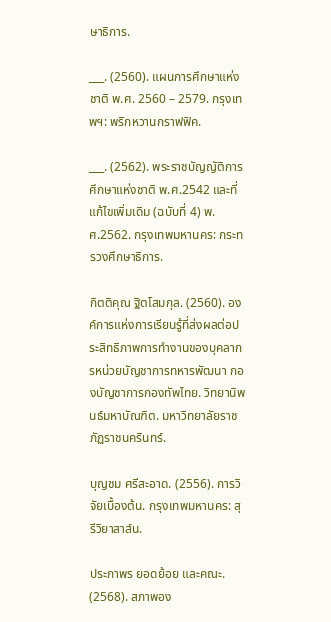ษาธิการ.

___. (2560). แผนการศึกษาแห่งชาติ พ.ศ. 2560 – 2579. กรุงเทพฯ: พริกหวานกราฟฟิค.

___. (2562). พระราชบัญญัติการศึกษาแห่งชาติ พ.ศ.2542 และที่แก้ไขเพิ่มเดิม (ฉบับที่ 4) พ.ศ.2562. กรุงเทพมหานคร: กระทรวงศึกษาธิการ.

กิตติคุณ ฐิตโสมกุล. (2560). องค์การแห่งการเรียนรู้ที่ส่งผลต่อประสิทธิภาพการทำงานของบุคลากรหน่วยบัญชาการทหารพัฒนา กองบัญชาการกองทัพไทย. วิทยานิพนธ์มหาบัณฑิต. มหาวิทยาลัยราชภัฏราชนครินทร์.

บุญชม ศรีสะอาด. (2556). การวิจัยเบื้องต้น. กรุงเทพมหานคร: สุรีวิยาสาส์น.

ประภาพร ยอดย้อย และคณะ. (2568). สภาพอง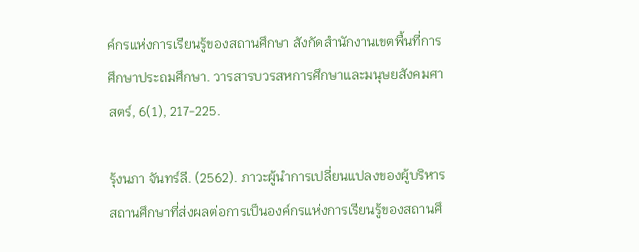ค์กรแห่งการเรียนรู้ของสถานศึกษา สังกัดสำนักงานเขตพื้นที่การศึกษาประถมศึกษา. วารสารบวรสหการศึกษาและมนุษยสังคมศาสตร์, 6(1), 217-225.

รุ้งนภา จันทร์ลี. (2562). ภาวะผู้นําการเปลี่ยนแปลงของผู้บริหารสถานศึกษาที่ส่งผลต่อการเป็นองค์กรแห่งการเรียนรู้ของสถานศึ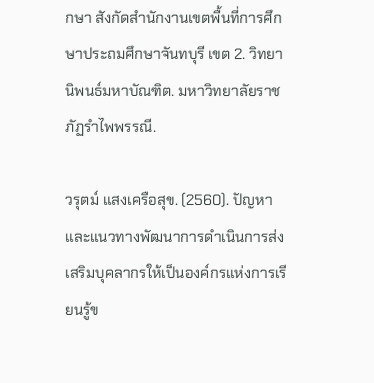กษา สังกัดสํานักงานเขตพื้นที่การศึกษาประถมศึกษาจันทบุรี เขต 2. วิทยานิพนธ์มหาบัณฑิต. มหาวิทยาลัยราชภัฏรําไพพรรณี.

วรุตม์ แสงเครือสุข. (2560). ปัญหาและแนวทางพัฒนาการดำเนินการส่งเสริมบุคลากรให้เป็นองค์กรแห่งการเรียนรู้ข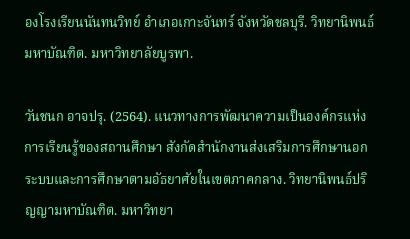องโรงเรียนนันทนวิทย์ อำเภอเกาะจันทร์ จังหวัดชลบุรี. วิทยานิพนธ์มหาบัณฑิต. มหาวิทยาลัยบูรพา.

วันชนก อาจปรุ. (2564). แนวทางการพัฒนาความเป็นองค์กรแห่งการเรียนรู้ของสถานศึกษา สังกัดสำนักงานส่งเสริมการศึกษานอกระบบและการศึกษาตามอัธยาศัยในเขตภาคกลาง. วิทยานิพนธ์ปริญญามหาบัณฑิต. มหาวิทยา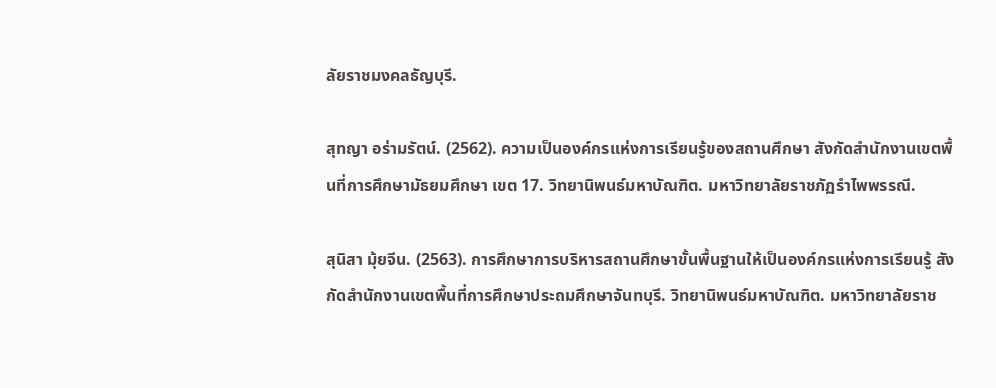ลัยราชมงคลธัญบุรี.

สุทญา อร่ามรัตน์. (2562). ความเป็นองค์กรแห่งการเรียนรู้ของสถานศึกษา สังกัดสํานักงานเขตพื้นที่การศึกษามัธยมศึกษา เขต 17. วิทยานิพนธ์มหาบัณฑิต. มหาวิทยาลัยราชภัฏรําไพพรรณี.

สุนิสา มุ้ยจีน. (2563). การศึกษาการบริหารสถานศึกษาขั้นพื้นฐานให้เป็นองค์กรแห่งการเรียนรู้ สังกัดสํานักงานเขตพื้นที่การศึกษาประถมศึกษาจันทบุรี. วิทยานิพนธ์มหาบัณฑิต. มหาวิทยาลัยราช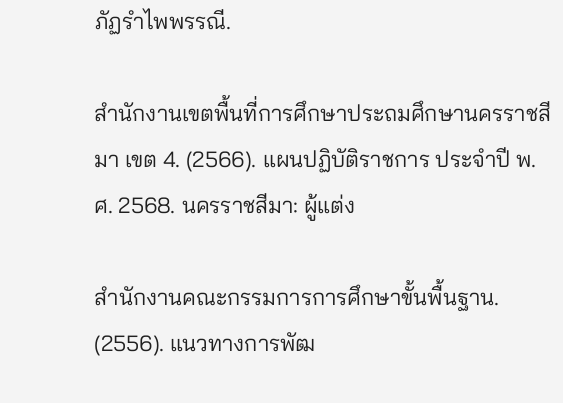ภัฏรําไพพรรณี.

สำนักงานเขตพื้นที่การศึกษาประถมศึกษานครราชสีมา เขต 4. (2566). แผนปฏิบัติราชการ ประจำปี พ.ศ. 2568. นครราชสีมา: ผู้แต่ง

สำนักงานคณะกรรมการการศึกษาขั้นพื้นฐาน. (2556). แนวทางการพัฒ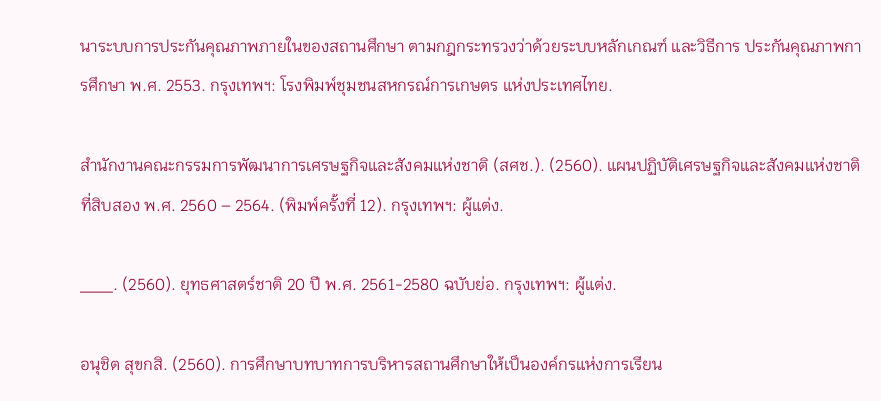นาระบบการประกันคุณภาพภายในของสถานศึกษา ตามกฎกระทรวงว่าด้วยระบบหลักเกณฑ์ และวิธีการ ประกันคุณภาพการศึกษา พ.ศ. 2553. กรุงเทพฯ: โรงพิมพ์ชุมชนสหกรณ์การเกษตร แห่งประเทศไทย.

สำนักงานคณะกรรมการพัฒนาการเศรษฐกิจและสังคมแห่งชาติ (สศช.). (2560). แผนปฏิบัติเศรษฐกิจและสังคมแห่งชาติที่สิบสอง พ.ศ. 2560 – 2564. (พิมพ์ครั้งที่ 12). กรุงเทพฯ: ผู้แต่ง.

___. (2560). ยุทธศาสตร์ชาติ 20 ปี พ.ศ. 2561-2580 ฉบับย่อ. กรุงเทพฯ: ผู้แต่ง.

อนุชิต สุขกสิ. (2560). การศึกษาบทบาทการบริหารสถานศึกษาให้เป็นองค์กรแห่งการเรียน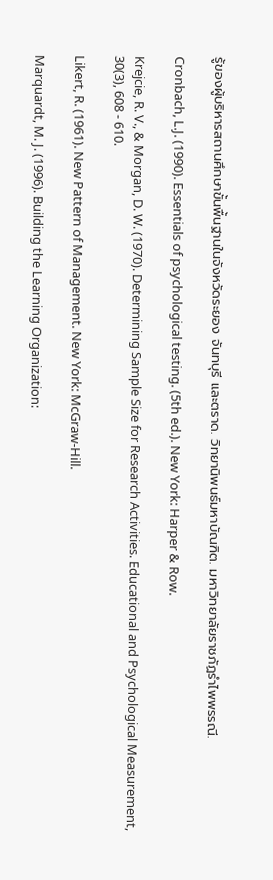รู้ของผู้บริหารสถานศึกษาขั้นพื้นฐานในจังหวัดระยอง จันทบุรี และตราด. วิทยานิพนธ์มหาบัณฑิต. มหาวิทยาลัยราชภัฏรําไพพรรณี.

Cronbach, L.J. (1990). Essentials of psychological testing. (5th ed.). New York: Harper & Row.

Krejcie, R. V., & Morgan, D. W. (1970). Determining Sample Size for Research Activities. Educational and Psychological Measurement, 30(3), 608 - 610.

Likert, R. (1961). New Pattern of Management. New York: McGraw-Hill.

Marquardt, M. J. (1996). Building the Learning Organization: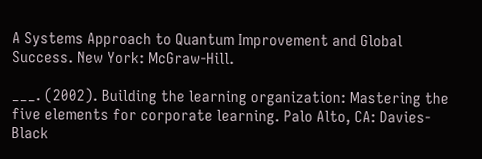A Systems Approach to Quantum Improvement and Global Success. New York: McGraw-Hill.

___. (2002). Building the learning organization: Mastering the five elements for corporate learning. Palo Alto, CA: Davies-Black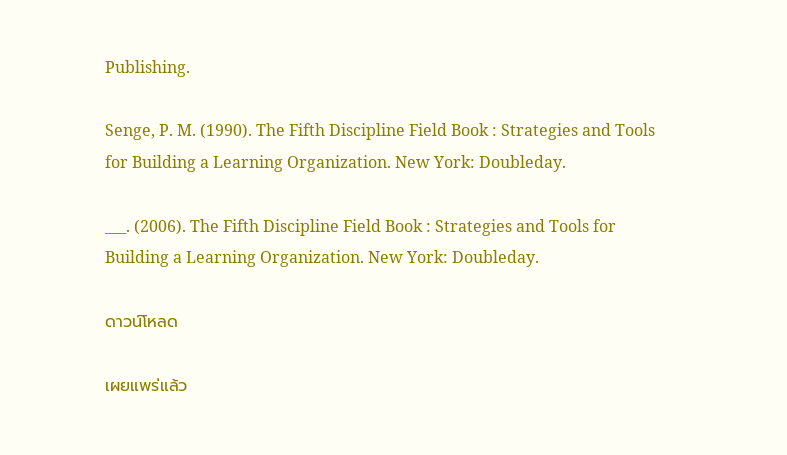Publishing.

Senge, P. M. (1990). The Fifth Discipline Field Book : Strategies and Tools for Building a Learning Organization. New York: Doubleday.

___. (2006). The Fifth Discipline Field Book : Strategies and Tools for Building a Learning Organization. New York: Doubleday.

ดาวน์โหลด

เผยแพร่แล้ว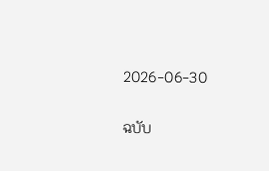2026-06-30

ฉบับ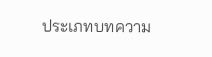ประเภทบทความ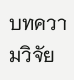บทความวิจัย